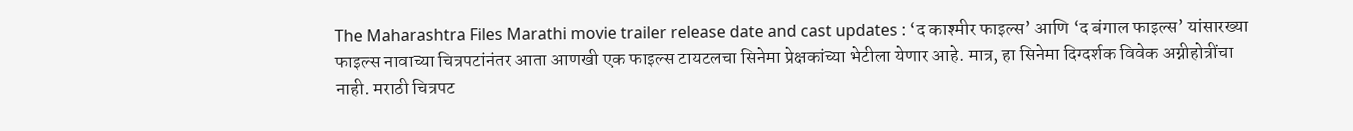The Maharashtra Files Marathi movie trailer release date and cast updates : ‘द काश्मीर फाइल्स’ आणि ‘द बंगाल फाइल्स’ यांसारख्या फाइल्स नावाच्या चित्रपटांनंतर आता आणखी एक फाइल्स टायटलचा सिनेमा प्रेक्षकांच्या भेटीला येणार आहे. मात्र, हा सिनेमा दिग्दर्शक विवेक अग्नीहोत्रींचा नाही. मराठी चित्रपट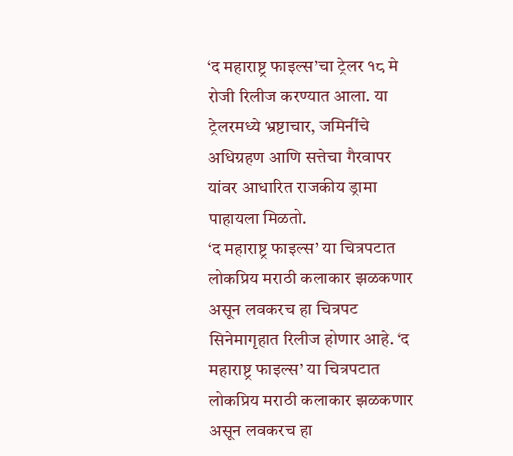‘द महाराष्ट्र फाइल्स’चा ट्रेलर १८ मे रोजी रिलीज करण्यात आला. या ट्रेलरमध्ये भ्रष्टाचार, जमिनींचे अधिग्रहण आणि सत्तेचा गैरवापर यांवर आधारित राजकीय ड्रामा पाहायला मिळतो.
‘द महाराष्ट्र फाइल्स’ या चित्रपटात लोकप्रिय मराठी कलाकार झळकणार असून लवकरच हा चित्रपट सिनेमागृहात रिलीज होणार आहे. ‘द महाराष्ट्र फाइल्स’ या चित्रपटात लोकप्रिय मराठी कलाकार झळकणार असून लवकरच हा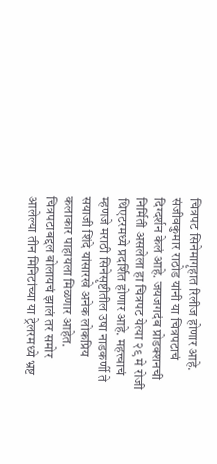चित्रपट सिनेमागृहात रिलीज होणार आहे. संजीवकुमार राठोड यांनी या चित्रपटाचं दिग्दर्शन केलं आहे. जयजगदंब प्रोडक्शनची निर्मिती असलेला हा चित्रपट येत्या २९ मे रोजी थिएटरमध्ये प्रदर्शित होणार आहे. महत्त्वाचं म्हणजे मराठी सिनेसृष्टीतील उषा नाडकर्णी ते सयाजी शिंदे यांसारखे अनेक लोकप्रिय कलाकार पाहायला मिळणार आहेत.
चित्रपटाबद्दल बोलायचं झालं तर समोर आलेल्या तीन मिनिटांच्या या ट्रेलरमध्ये भ्रष्ट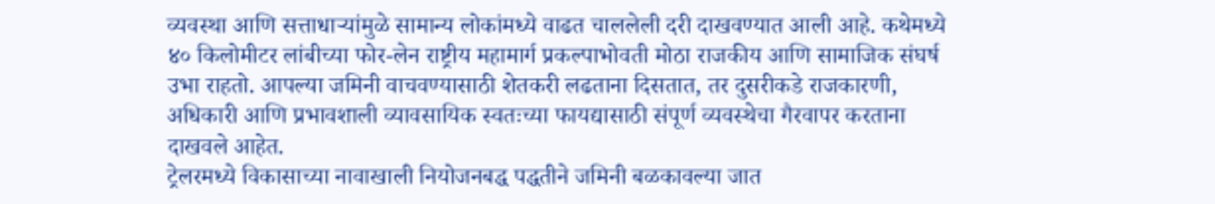व्यवस्था आणि सत्ताधाऱ्यांमुळे सामान्य लोकांमध्ये वाढत चाललेली दरी दाखवण्यात आली आहे. कथेमध्ये ४० किलोमीटर लांबीच्या फोर-लेन राष्ट्रीय महामार्ग प्रकल्पाभोवती मोठा राजकीय आणि सामाजिक संघर्ष उभा राहतो. आपल्या जमिनी वाचवण्यासाठी शेतकरी लढताना दिसतात, तर दुसरीकडे राजकारणी, अधिकारी आणि प्रभावशाली व्यावसायिक स्वतःच्या फायद्यासाठी संपूर्ण व्यवस्थेचा गैरवापर करताना दाखवले आहेत.
ट्रेलरमध्ये विकासाच्या नावाखाली नियोजनबद्ध पद्धतीने जमिनी बळकावल्या जात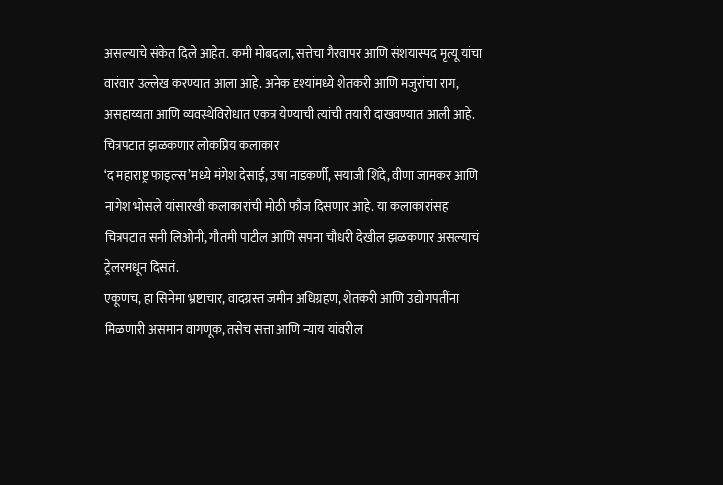असल्याचे संकेत दिले आहेत. कमी मोबदला, सत्तेचा गैरवापर आणि संशयास्पद मृत्यू यांचा वारंवार उल्लेख करण्यात आला आहे. अनेक दृश्यांमध्ये शेतकरी आणि मजुरांचा राग, असहाय्यता आणि व्यवस्थेविरोधात एकत्र येण्याची त्यांची तयारी दाखवण्यात आली आहे.
चित्रपटात झळकणार लोकप्रिय कलाकार
‘द महाराष्ट्र फाइल्स’मध्ये मंगेश देसाई, उषा नाडकर्णी, सयाजी शिंदे, वीणा जामकर आणि नागेश भोसले यांसारखी कलाकारांची मोठी फौज दिसणार आहे. या कलाकारांसह चित्रपटात सनी लिओनी, गौतमी पाटील आणि सपना चौधरी देखील झळकणार असल्याचं ट्रेलरमधून दिसतं.
एकूणच, हा सिनेमा भ्रष्टाचार, वादग्रस्त जमीन अधिग्रहण, शेतकरी आणि उद्योगपतींना मिळणारी असमान वागणूक, तसेच सत्ता आणि न्याय यांवरील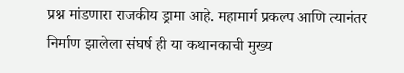प्रश्न मांडणारा राजकीय ड्रामा आहे. महामार्ग प्रकल्प आणि त्यानंतर निर्माण झालेला संघर्ष ही या कथानकाची मुख्य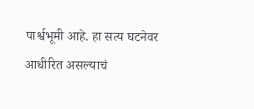पार्श्वभूमी आहे. हा सत्य घटनेवर आधीरित असल्याचं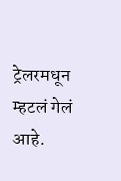ट्रेलरमधून म्हटलं गेलं आहे.